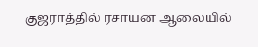குஜராத்தில் ரசாயன ஆலையில்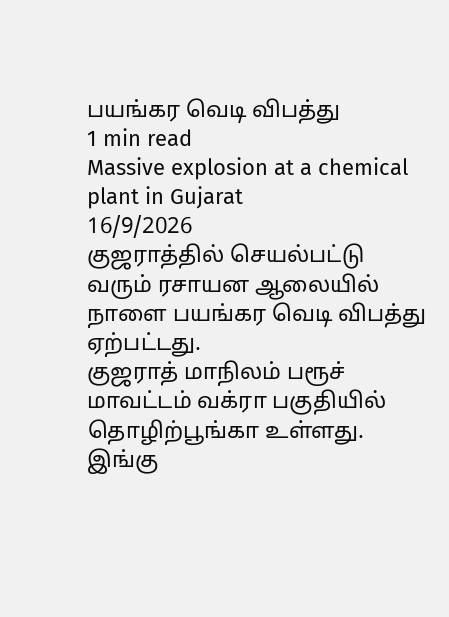பயங்கர வெடி விபத்து
1 min read
Massive explosion at a chemical plant in Gujarat
16/9/2026
குஜராத்தில் செயல்பட்டு வரும் ரசாயன ஆலையில் நாளை பயங்கர வெடி விபத்து ஏற்பட்டது.
குஜராத் மாநிலம் பரூச் மாவட்டம் வக்ரா பகுதியில் தொழிற்பூங்கா உள்ளது. இங்கு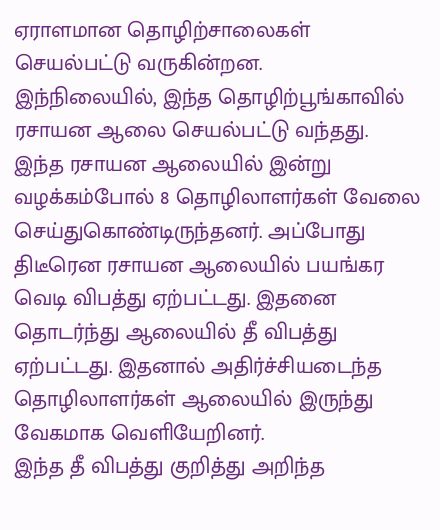ஏராளமான தொழிற்சாலைகள் செயல்பட்டு வருகின்றன.
இந்நிலையில், இந்த தொழிற்பூங்காவில் ரசாயன ஆலை செயல்பட்டு வந்தது. இந்த ரசாயன ஆலையில் இன்று வழக்கம்போல் 8 தொழிலாளர்கள் வேலை செய்துகொண்டிருந்தனர். அப்போது திடீரென ரசாயன ஆலையில் பயங்கர வெடி விபத்து ஏற்பட்டது. இதனை தொடர்ந்து ஆலையில் தீ விபத்து ஏற்பட்டது. இதனால் அதிர்ச்சியடைந்த தொழிலாளர்கள் ஆலையில் இருந்து வேகமாக வெளியேறினர்.
இந்த தீ விபத்து குறித்து அறிந்த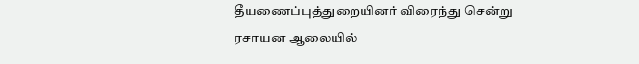தீயணைப்புத்துறையினர் விரைந்து சென்று ரசாயன ஆலையில்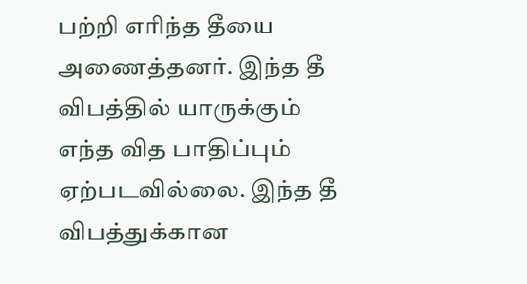பற்றி எரிந்த தீயை அணைத்தனர். இந்த தீ விபத்தில் யாருக்கும் எந்த வித பாதிப்பும் ஏற்படவில்லை. இந்த தீ விபத்துக்கான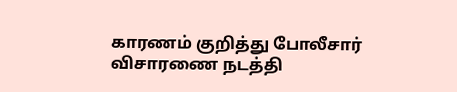காரணம் குறித்து போலீசார் விசாரணை நடத்தி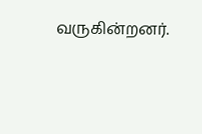வருகின்றனர்.